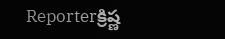Reporterక్రిష్ణ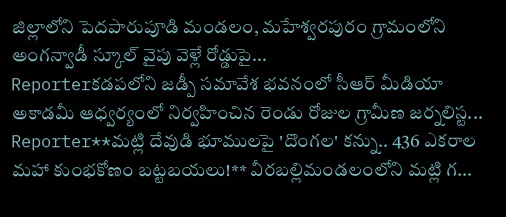జిల్లాలోని పెదపారుపూడి మండలం, మహేశ్వరపురం గ్రామంలోని అంగన్వాడీ స్కూల్ వైపు వెళ్లే రోడ్డుపై...
Reporterకడపలోని జడ్పీ సమావేశ భవనంలో సీఆర్ మీడియా అకాడమీ ఆధ్వర్యంలో నిర్వహించిన రెండు రోజుల గ్రామీణ జర్నలిస్ట...
Reporter**మట్లి దేవుడి భూములపై 'దొంగల' కన్ను.. 436 ఎకరాల మహా కుంభకోణం బట్టబయలు!** వీరబల్లిమండలంలోని మట్లి గ...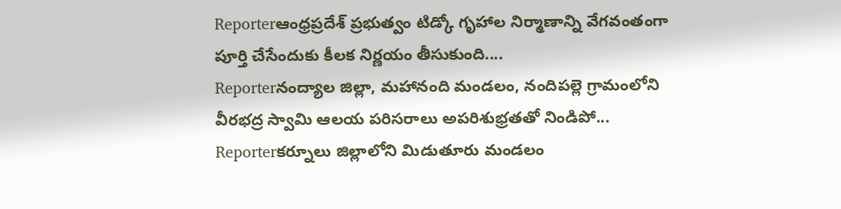Reporterఆంధ్రప్రదేశ్ ప్రభుత్వం టిడ్కో గృహాల నిర్మాణాన్ని వేగవంతంగా పూర్తి చేసేందుకు కీలక నిర్ణయం తీసుకుంది....
Reporterనంద్యాల జిల్లా, మహానంది మండలం, నందిపల్లె గ్రామంలోని వీరభద్ర స్వామి ఆలయ పరిసరాలు అపరిశుభ్రతతో నిండిపో...
Reporterకర్నూలు జిల్లాలోని మిడుతూరు మండలం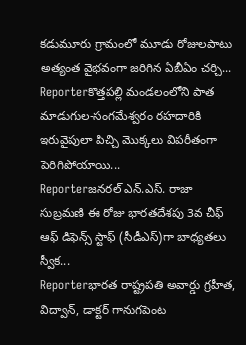కడుమూరు గ్రామంలో మూడు రోజులపాటు అత్యంత వైభవంగా జరిగిన ఏబీఏం చర్చి...
Reporterకొత్తపల్లి మండలంలోని పాత మాడుగుల-సంగమేశ్వరం రహదారికి ఇరువైపులా పిచ్చి మొక్కలు విపరీతంగా పెరిగిపోయాయి...
Reporterజనరల్ ఎన్.ఎస్. రాజా సుబ్రమణి ఈ రోజు భారతదేశపు 3వ చీఫ్ ఆఫ్ డిఫెన్స్ స్టాఫ్ (సీడీఎస్)గా బాధ్యతలు స్వీక...
Reporterభారత రాష్ట్రపతి అవార్డు గ్రహీత, విద్వాన్, డాక్టర్ గానుగపెంట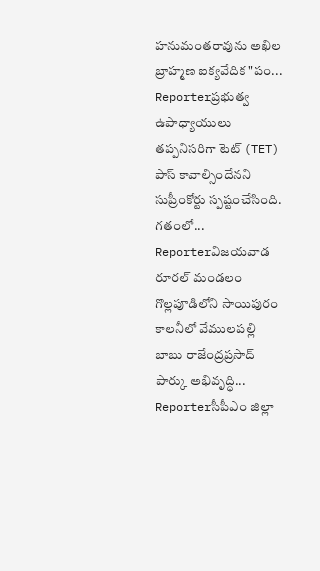హనుమంతరావును అఖిల బ్రాహ్మణ ఐక్యవేదిక "పం...
Reporterప్రభుత్వ ఉపాధ్యాయులు తప్పనిసరిగా టెట్ (TET) పాస్ కావాల్సిందేనని సుప్రీంకోర్టు స్పష్టంచేసింది. గతంలో...
Reporterవిజయవాడ రూరల్ మండలం గొల్లపూడిలోని సాయిపురం కాలనీలో వేములపల్లి బాబు రాజేంద్రప్రసాద్ పార్కు అభివృద్ధి...
Reporterసీపీఎం జిల్లా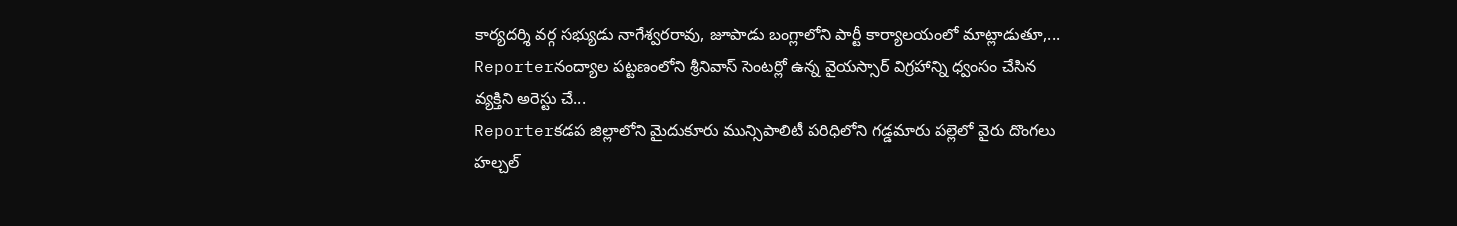కార్యదర్శి వర్గ సభ్యుడు నాగేశ్వరరావు, జూపాడు బంగ్లాలోని పార్టీ కార్యాలయంలో మాట్లాడుతూ,...
Reporterనంద్యాల పట్టణంలోని శ్రీనివాస్ సెంటర్లో ఉన్న వైయస్సార్ విగ్రహాన్ని ధ్వంసం చేసిన వ్యక్తిని అరెస్టు చే...
Reporterకడప జిల్లాలోని మైదుకూరు మున్సిపాలిటీ పరిధిలోని గడ్డమారు పల్లెలో వైరు దొంగలు హల్చల్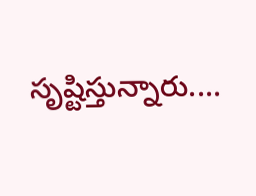సృష్టిస్తున్నారు....